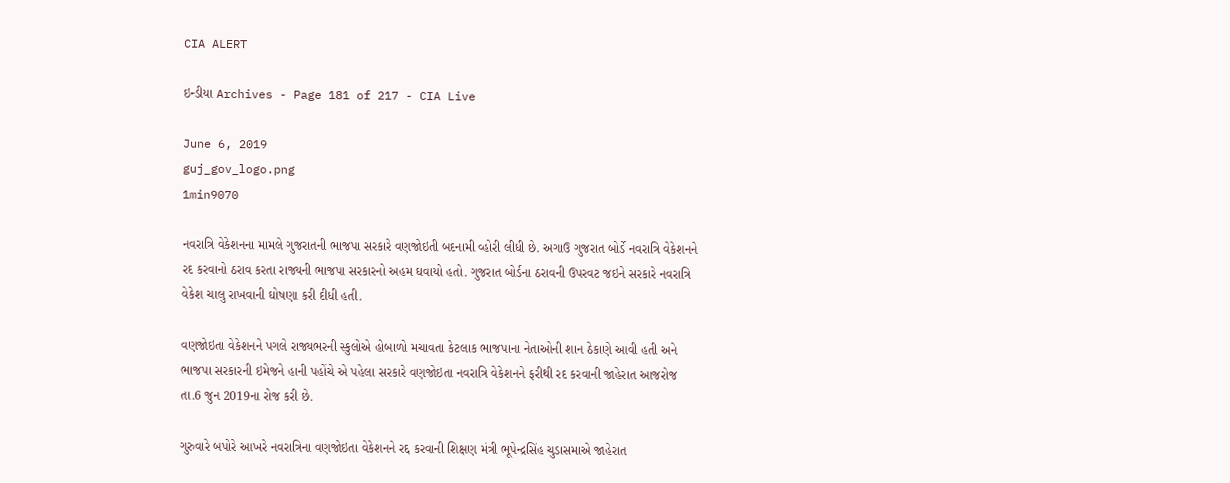CIA ALERT

ઇન્ડીયા Archives - Page 181 of 217 - CIA Live

June 6, 2019
guj_gov_logo.png
1min9070

નવરાત્રિ વેકેશનના મામલે ગુજરાતની ભાજપા સરકારે વણજોઇતી બદનામી વ્હોરી લીધી છે. અગાઉ ગુજરાત બોર્ડે નવરાત્રિ વેકેશનને રદ કરવાનો ઠરાવ કરતા રાજ્યની ભાજપા સરકારનો અહમ ઘવાયો હતો. ગુજરાત બોર્ડના ઠરાવની ઉપરવટ જઇને સરકારે નવરાત્રિ વેકેશ ચાલુ રાખવાની ઘોષણા કરી દીધી હતી.

વણજોઇતા વેકેશનને પગલે રાજ્યભરની સ્કુલોએ હોબાળો મચાવતા કેટલાક ભાજપાના નેતાઓની શાન ઠેકાણે આવી હતી અને ભાજપા સરકારની ઇમેજને હાની પહોંચે એ પહેલા સરકારે વણજોઇતા નવરાત્રિ વેકેશનને ફરીથી રદ કરવાની જાહેરાત આજરોજ તા.6 જુન 2019ના રોજ કરી છે.

ગુરુવારે બપોરે આખરે નવરાત્રિના વણજોઇતા વેકેશનને રદ્દ કરવાની શિક્ષણ મંત્રી ભૂપેન્દ્રસિંહ ચુડાસમાએ જાહેરાત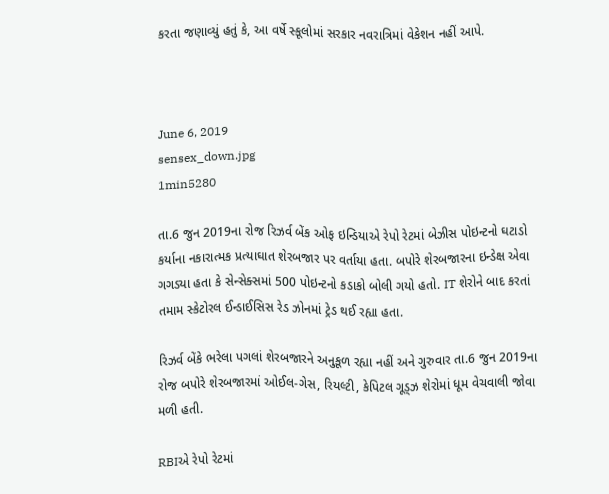કરતા જણાવ્યું હતું કે, આ વર્ષે સ્કૂલોમાં સરકાર નવરાત્રિમાં વેકેશન નહીં આપે.



June 6, 2019
sensex_down.jpg
1min5280

તા.6 જુન 2019ના રોજ રિઝર્વ બેંક ઓફ ઇન્ડિયાએ રેપો રેટમાં બેઝીસ પોઇન્ટનો ઘટાડો કર્યાના નકારાત્મક પ્રત્યાઘાત શેરબજાર પર વર્તાયા હતા. બપોરે શેરબજારના ઇન્ડેક્ષ એવા ગગડ્યા હતા કે સેન્સેક્સમાં 500 પોઇન્ટનો કડાકો બોલી ગયો હતો. IT શેરોને બાદ કરતાં તમામ સ્કેટોરલ ઈન્ડાઈસિસ રેડ ઝોનમાં ટ્રેડ થઈ રહ્યા હતા.

રિઝર્વ બેંકે ભરેલા પગલાં શેરબજારને અનુકૂળ રહ્યા નહીં અને ગુરુવાર તા.6 જુન 2019ના રોજ બપોરે શેરબજારમાં ઓઈલ-ગેસ, રિયલ્ટી, કેપિટલ ગૂડ્ઝ શેરોમાં ધૂમ વેચવાલી જોવા મળી હતી.

RBIએ રેપો રેટમાં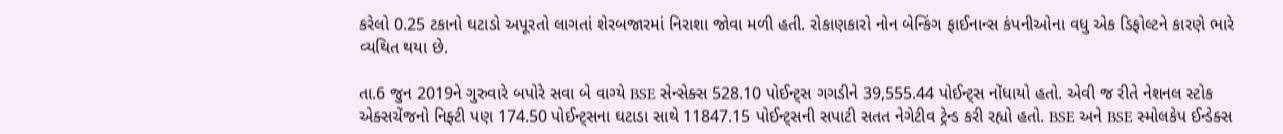કરેલો 0.25 ટકાનો ઘટાડો અપૂરતો લાગતાં શેરબજારમાં નિરાશા જોવા મળી હતી. રોકાણકારો નોન બેન્કિંગ ફાઈનાન્સ કંપનીઓના વધુ એક ડિફોલ્ટને કારણે ભારે વ્યથિત થયા છે.

તા.6 જુન 2019ને ગુરુવારે બપોરે સવા બે વાગ્યે BSE સેન્સેક્સ 528.10 પોઈન્ટ્સ ગગડીને 39,555.44 પોઈન્ટ્સ નોંધાયો હતો. એવી જ રીતે નેશનલ સ્ટોક એક્સચેંજનો નિફ્ટી પણ 174.50 પોઈન્ટ્સના ઘટાડા સાથે 11847.15 પોઈન્ટ્સની સપાટી સતત નેગેટીવ ટ્રેન્ડ કરી રહ્યો હતો. BSE અને BSE સ્મોલકેપ ઈન્ડેક્સ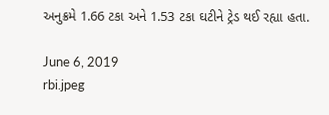અનુક્રમે 1.66 ટકા અને 1.53 ટકા ઘટીને ટ્રેડ થઈ રહ્યા હતા.

June 6, 2019
rbi.jpeg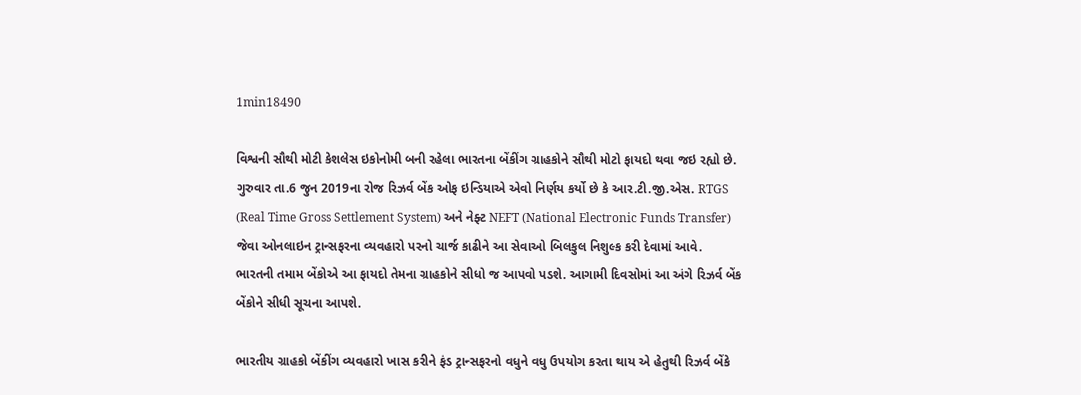1min18490

વિશ્વની સૌથી મોટી કેશલેસ ઇકોનોમી બની રહેલા ભારતના બેંકીંગ ગ્રાહકોને સૌથી મોટો ફાયદો થવા જઇ રહ્યો છે. ગુરુવાર તા.6 જુન 2019ના રોજ રિઝર્વ બેંક ઓફ ઇન્ડિયાએ એવો નિર્ણય કર્યો છે કે આર.ટી.જી.એસ. RTGS (Real Time Gross Settlement System) અને નેફ્ટ NEFT (National Electronic Funds Transfer) જેવા ઓનલાઇન ટ્રાન્સફરના વ્યવહારો પરનો ચાર્જ કાઢીને આ સેવાઓ બિલકુલ નિશુલ્ક કરી દેવામાં આવે. ભારતની તમામ બેંકોએ આ ફાયદો તેમના ગ્રાહકોને સીધો જ આપવો પડશે. આગામી દિવસોમાં આ અંગે રિઝર્વ બેંક બેંકોને સીધી સૂચના આપશે.

ભારતીય ગ્રાહકો બેંકીંગ વ્યવહારો ખાસ કરીને ફંડ ટ્રાન્સફરનો વધુને વધુ ઉપયોગ કરતા થાય એ હેતુથી રિઝર્વ બેંકે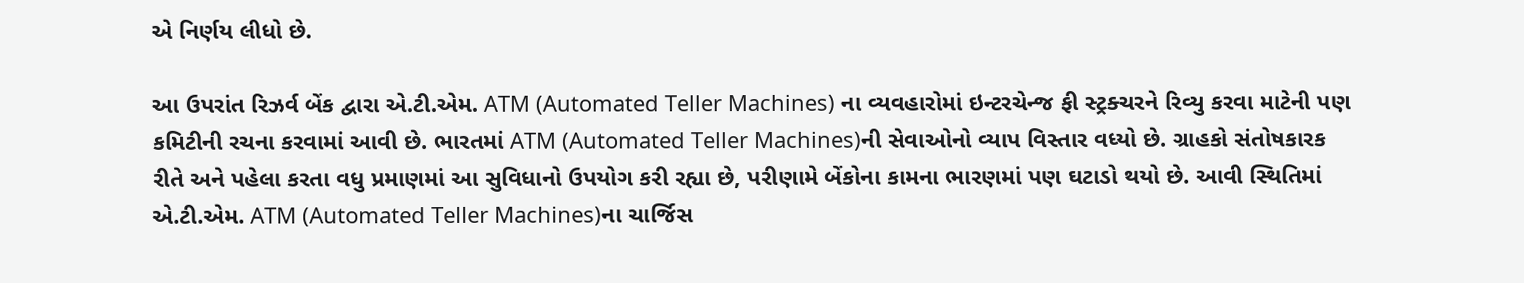એ નિર્ણય લીધો છે.

આ ઉપરાંત રિઝર્વ બેંક દ્વારા એ.ટી.એમ. ATM (Automated Teller Machines) ના વ્યવહારોમાં ઇન્ટરચેન્જ ફી સ્ટ્રક્ચરને રિવ્યુ કરવા માટેની પણ કમિટીની રચના કરવામાં આવી છે. ભારતમાં ATM (Automated Teller Machines)ની સેવાઓનો વ્યાપ વિસ્તાર વધ્યો છે. ગ્રાહકો સંતોષકારક રીતે અને પહેલા કરતા વધુ પ્રમાણમાં આ સુવિધાનો ઉપયોગ કરી રહ્યા છે, પરીણામે બેંકોના કામના ભારણમાં પણ ઘટાડો થયો છે. આવી સ્થિતિમાં એ.ટી.એમ. ATM (Automated Teller Machines)ના ચાર્જિસ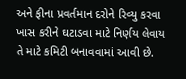અને ફીના પ્રવર્તમાન દરોને રિવ્યુ કરવા ખાસ કરીને ઘટાડવા માટે નિર્ણય લેવાય તે માટે કમિટી બનાવવામાં આવી છે.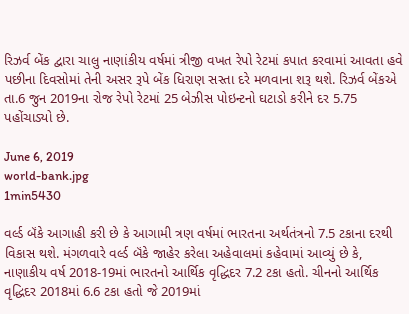રિઝર્વ બેંક દ્વારા ચાલુ નાણાંકીય વર્ષમાં ત્રીજી વખત રેપો રેટમાં કપાત કરવામાં આવતા હવે પછીના દિવસોમાં તેની અસર રૂપે બેંક ધિરાણ સસ્તા દરે મળવાના શરૂ થશે. રિઝર્વ બેંકએ તા.6 જુન 2019ના રોજ રેપો રેટમાં 25 બેઝીસ પોઇન્ટનો ઘટાડો કરીને દર 5.75 પહોંચાડ્યો છે.

June 6, 2019
world-bank.jpg
1min5430

વર્લ્ડ બૅંકે આગાહી કરી છે કે આગામી ત્રણ વર્ષમાં ભારતના અર્થતંત્રનો 7.5 ટકાના દરથી વિકાસ થશે. મંગળવારે વર્લ્ડ બૅંકે જાહેર કરેલા અહેવાલમાં કહેવામાં આવ્યું છે કે, નાણાકીય વર્ષ 2018-19માં ભારતનો આર્થિક વૃદ્ધિદર 7.2 ટકા હતો. ચીનનો આર્થિક વૃદ્ધિદર 2018માં 6.6 ટકા હતો જે 2019માં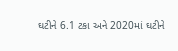ઘટીને 6.1 ટકા અને 2020માં ઘટીને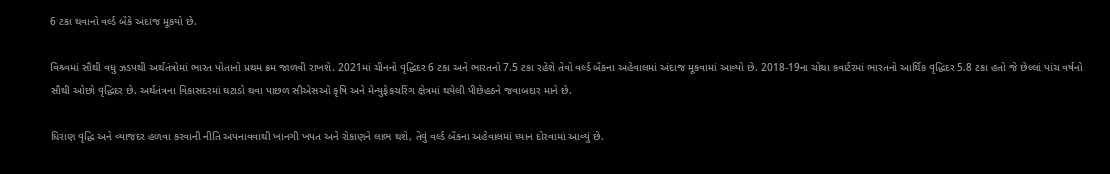6 ટકા થવાનો વર્લ્ડ બૅંકે અંદાજ મૂકયો છે.

વિશ્ર્વમાં સૌથી વધુ ઝડપથી અર્થતંત્રોમાં ભારત પોતાનો પ્રથમ ક્રમ જાળવી રાખશે. 2021માં ચીનનો વૃદ્ધિદર 6 ટકા અને ભારતનો 7.5 ટકા રહેશે તેવો વર્લ્ડ બૅંકના અહેવાલમાં અંદાજ મૂકવામાં આવ્યો છે. 2018-19ના ચોથા કવાર્ટરમાં ભારતનો આર્થિક વૃદ્ધિદર 5.8 ટકા હતો જે છેલ્લાં પાંચ વર્ષનો સૌથી ઓછો વૃદ્ધિદર છે. અર્થતંત્રના વિકાસદરમાં ઘટાડો થવા પાછળ સીએસઓ કૃષિ અને મેન્યુફેકચરિંગ ક્ષેત્રમાં થયેલી પીછેહઠને જવાબદાર માને છે.

ધિરાણ વૃદ્ધિ અને વ્યાજદર હળવા કરવાની નીતિ અપનાવવાથી ખાનગી ખપત અને રોકાણને લાભ થશે, તેવું વર્લ્ડ બૅંકના અહેવાલમાં ધ્યાન દોરવામાં આવ્યું છે.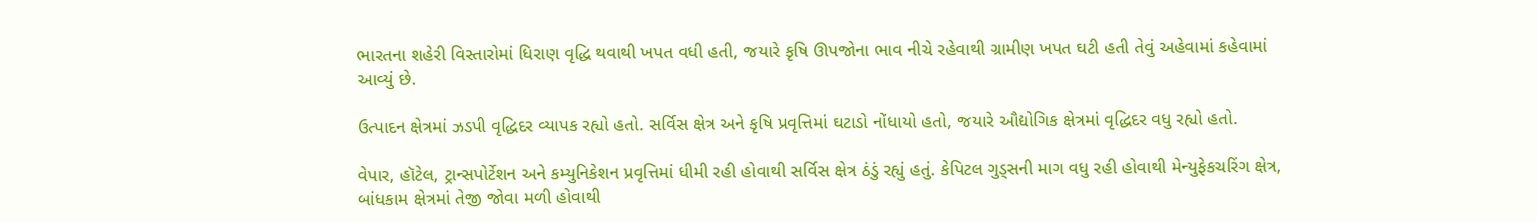ભારતના શહેરી વિસ્તારોમાં ધિરાણ વૃદ્ધિ થવાથી ખપત વધી હતી, જયારે કૃષિ ઊપજોના ભાવ નીચે રહેવાથી ગ્રામીણ ખપત ઘટી હતી તેવું અહેવામાં કહેવામાં આવ્યું છે.

ઉત્પાદન ક્ષેત્રમાં ઝડપી વૃદ્ધિદર વ્યાપક રહ્યો હતો. સર્વિસ ક્ષેત્ર અને કૃષિ પ્રવૃત્તિમાં ઘટાડો નોંધાયો હતો, જયારે ઔદ્યોગિક ક્ષેત્રમાં વૃદ્ધિદર વધુ રહ્યો હતો.

વેપાર, હૉટેલ, ટ્રાન્સપોર્ટેશન અને કમ્યુનિકેશન પ્રવૃત્તિમાં ધીમી રહી હોવાથી સર્વિસ ક્ષેત્ર ઠંડું રહ્યું હતું. કેપિટલ ગુડ્સની માગ વધુ રહી હોવાથી મેન્યુફેકચરિંગ ક્ષેત્ર, બાંધકામ ક્ષેત્રમાં તેજી જોવા મળી હોવાથી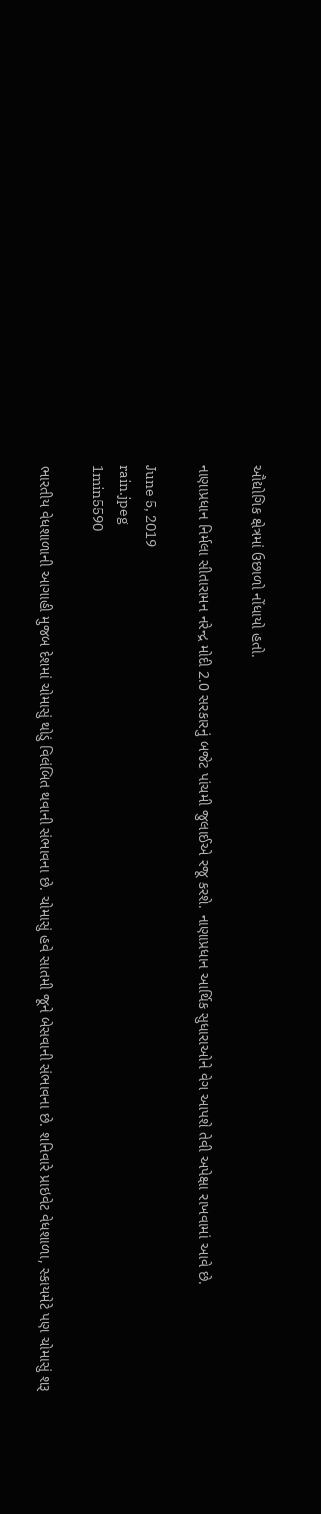ઔદ્યોગિક ક્ષેત્રમાં ઉછાળો નોંધાયો હતો.

નાણાપ્રધાન નિર્મલા સીતારામન નરેન્દ્ર મોદી 2.0 સરકારનું બજેટ પાંચમી જુલાઈએ રજૂ કરશે. નાણાપ્રધાન આર્થિક સુધારાઓને વેગ આપશે તેવી અપેક્ષા રાખવામાં આવે છે.

June 5, 2019
rain.jpeg
1min5590

ભારતીય વેધશાળાની આગાહી મુજબ દેશમાં ચોમાસું થોડું વિલંબિત થવાની સંભાવના છે. ચોમાસું હવે સાતમી જૂને બેસવાની સંભાવના છે. શનિવારે પ્રાઇવેટ વેધશાળા, સ્કાયમેટે પણ ચોમાસું શરૂ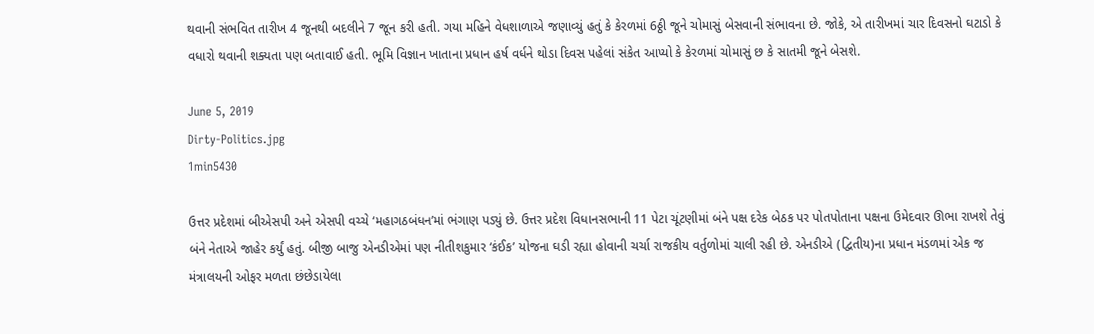થવાની સંભવિત તારીખ 4 જૂનથી બદલીને 7 જૂન કરી હતી. ગયા મહિને વેધશાળાએ જણાવ્યું હતું કે કેરળમાં 6ઠ્ઠી જૂને ચોમાસું બેસવાની સંભાવના છે. જોકે, એ તારીખમાં ચાર દિવસનો ઘટાડો કે વધારો થવાની શક્યતા પણ બતાવાઈ હતી. ભૂમિ વિજ્ઞાન ખાતાના પ્રધાન હર્ષ વર્ધને થોડા દિવસ પહેલાં સંકેત આપ્યો કે કેરળમાં ચોમાસું છ કે સાતમી જૂને બેસશે.

June 5, 2019
Dirty-Politics.jpg
1min5430

ઉત્તર પ્રદેશમાં બીએસપી અને એસપી વચ્ચે ‘મહાગઠબંધન’માં ભંગાણ પડ્યું છે. ઉત્તર પ્રદેશ વિધાનસભાની 11 પેટા ચૂંટણીમાં બંને પક્ષ દરેક બેઠક પર પોતપોતાના પક્ષના ઉમેદવાર ઊભા રાખશે તેવું બંને નેતાએ જાહેર કર્યું હતું. બીજી બાજુ એનડીએમાં પણ નીતીશકુમાર ‘કંઈક’ યોજના ઘડી રહ્યા હોવાની ચર્ચા રાજકીય વર્તુળોમાં ચાલી રહી છે. એનડીએ (દ્વિતીય)ના પ્રધાન મંડળમાં એક જ મંત્રાલયની ઓફર મળતા છંછેડાયેલા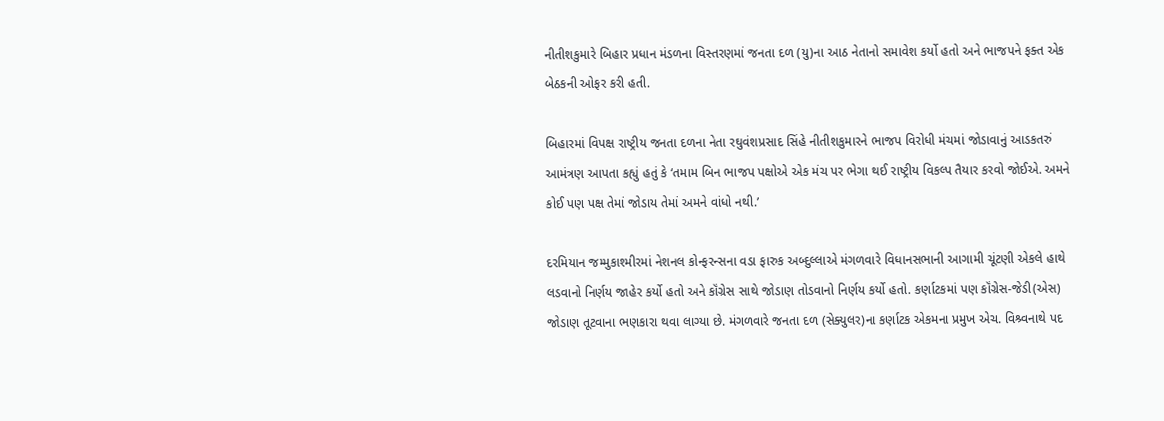નીતીશકુમારે બિહાર પ્રધાન મંડળના વિસ્તરણમાં જનતા દળ (યુ)ના આઠ નેતાનો સમાવેશ કર્યો હતો અને ભાજપને ફક્ત એક બેઠકની ઓફર કરી હતી.

બિહારમાં વિપક્ષ રાષ્ટ્રીય જનતા દળના નેતા રઘુવંશપ્રસાદ સિંહે નીતીશકુમારને ભાજપ વિરોધી મંચમાં જોડાવાનું આડકતરું આમંત્રણ આપતા કહ્યું હતું કે ‘તમામ બિન ભાજપ પક્ષોએ એક મંચ પર ભેગા થઈ રાષ્ટ્રીય વિકલ્પ તૈયાર કરવો જોઈએ. અમને કોઈ પણ પક્ષ તેમાં જોડાય તેમાં અમને વાંધો નથી.’

દરમિયાન જમ્મુકાશ્મીરમાં નેશનલ કોન્ફરન્સના વડા ફારુક અબ્દુલ્લાએ મંગળવારે વિધાનસભાની આગામી ચૂંટણી એકલે હાથે લડવાનો નિર્ણય જાહેર કર્યો હતો અને કૉંગ્રેસ સાથે જોડાણ તોડવાનો નિર્ણય કર્યો હતો. કર્ણાટકમાં પણ કૉંગ્રેસ-જેડી(એસ) જોડાણ તૂટવાના ભણકારા થવા લાગ્યા છે. મંગળવારે જનતા દળ (સેક્યુલર)ના કર્ણાટક એકમના પ્રમુખ એચ. વિશ્ર્વનાથે પદ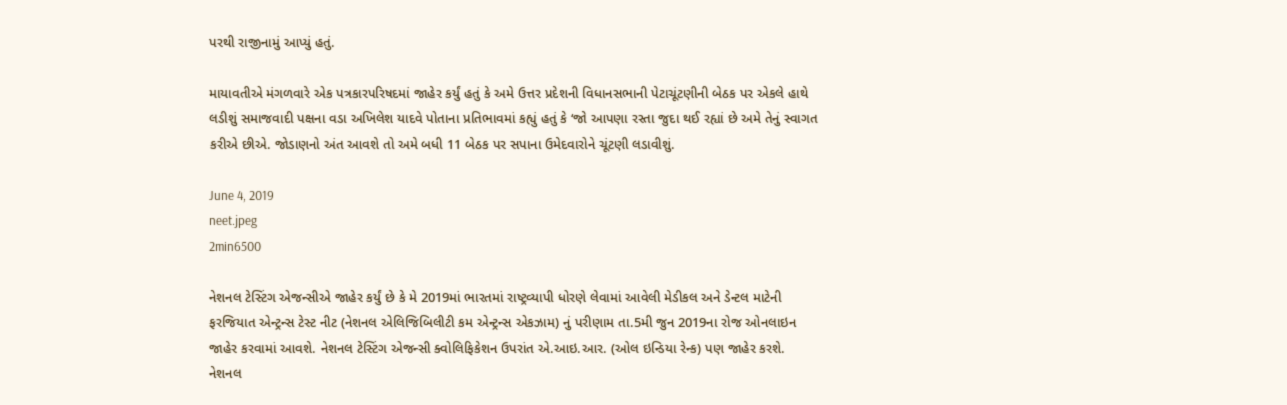પરથી રાજીનામું આપ્યું હતું.

માયાવતીએ મંગળવારે એક પત્રકારપરિષદમાં જાહેર કર્યું હતું કે અમે ઉત્તર પ્રદેશની વિધાનસભાની પેટાચૂંટણીની બેઠક પર એકલે હાથે લડીશું સમાજવાદી પક્ષના વડા અખિલેશ યાદવે પોતાના પ્રતિભાવમાં કહ્યું હતું કે ‘જો આપણા રસ્તા જુદા થઈ રહ્યાં છે અમે તેનું સ્વાગત કરીએ છીએ. જોડાણનો અંત આવશે તો અમે બધી 11 બેઠક પર સપાના ઉમેદવારોને ચૂંટણી લડાવીશું.

June 4, 2019
neet.jpeg
2min6500

નેશનલ ટેસ્ટિંગ એજન્સીએ જાહેર કર્યું છે કે મે 2019માં ભારતમાં રાષ્ટ્રવ્યાપી ધોરણે લેવામાં આવેલી મેડીકલ અને ડેન્ટલ માટેની ફરજિયાત એન્ટ્રન્સ ટેસ્ટ નીટ (નેશનલ એલિજિબિલીટી કમ એન્ટ્રન્સ એકઝામ) નું પરીણામ તા.5મી જુન 2019ના રોજ ઓનલાઇન જાહેર કરવામાં આવશે. નેશનલ ટેસ્ટિંગ એજન્સી ક્વોલિફિકેશન ઉપરાંત એ.આઇ.આર. (ઓલ ઇન્ડિયા રેન્ક) પણ જાહેર કરશે. નેશનલ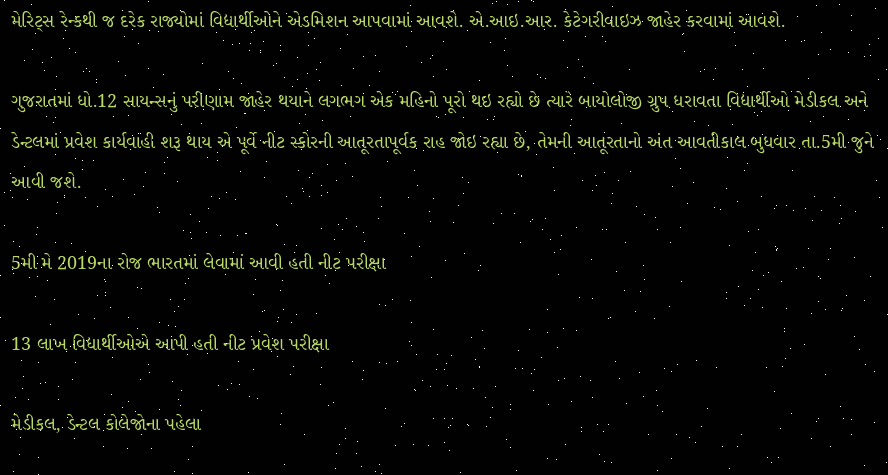મેરિટ્સ રેન્કથી જ દરેક રાજ્યોમાં વિદ્યાર્થીઓને એડમિશન આપવામાં આવશે. એ.આઇ.આર. કેટેગરીવાઇઝ જાહેર કરવામાં આવશે.

ગુજરાતમાં ધો.12 સાયન્સનું પરીણામ જાહેર થયાને લગભગ એક મહિનો પૂરો થઇ રહ્યો છે ત્યારે બાયોલોજી ગ્રુપ ધરાવતા વિદ્યાર્થીઓ મેડીકલ અને ડેન્ટલમાં પ્રવેશ કાર્યવાહી શરૂ થાય એ પૂર્વે નીટ સ્કોરની આતૂરતાપૂર્વક રાહ જોઇ રહ્યા છે, તેમની આતૂરતાનો અંત આવતીકાલ બુધવાર તા.5મી જુને આવી જશે.

5મી મે 2019ના રોજ ભારતમાં લેવામાં આવી હતી નીટ પરીક્ષા

13 લાખ વિદ્યાર્થીઓએ આપી હતી નીટ પ્રવેશ પરીક્ષા

મેડીકલ, ડેન્ટલ કોલેજોના પહેલા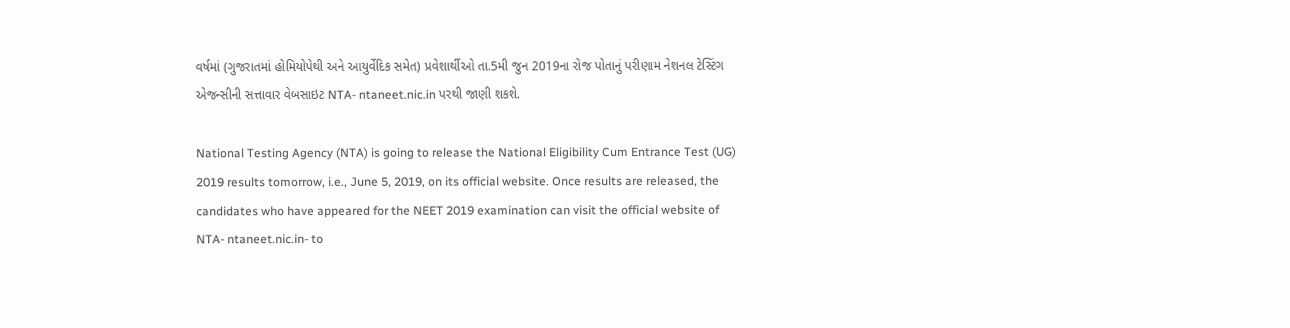વર્ષમાં (ગુજરાતમાં હોમિયોપેથી અને આયુર્વેદિક સમેત) પ્રવેશાર્થીઓ તા.5મી જુન 2019ના રોજ પોતાનું પરીણામ નેશનલ ટેસ્ટિંગ એજન્સીની સત્તાવાર વેબસાઇટ NTA- ntaneet.nic.in પરથી જાણી શકશે.

National Testing Agency (NTA) is going to release the National Eligibility Cum Entrance Test (UG) 2019 results tomorrow, i.e., June 5, 2019, on its official website. Once results are released, the candidates who have appeared for the NEET 2019 examination can visit the official website of NTA- ntaneet.nic.in- to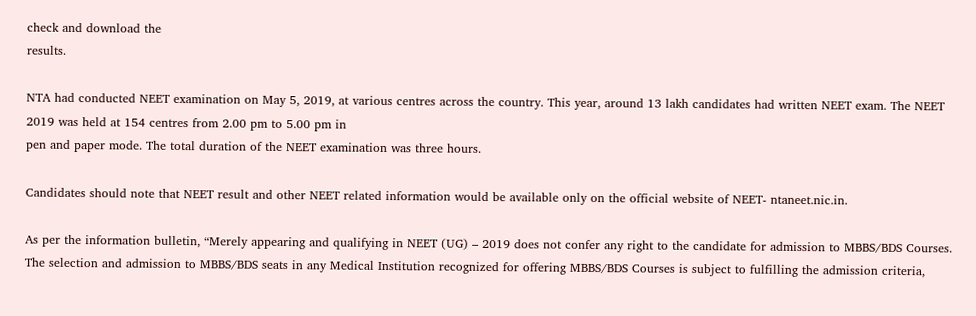check and download the
results.

NTA had conducted NEET examination on May 5, 2019, at various centres across the country. This year, around 13 lakh candidates had written NEET exam. The NEET 2019 was held at 154 centres from 2.00 pm to 5.00 pm in
pen and paper mode. The total duration of the NEET examination was three hours.

Candidates should note that NEET result and other NEET related information would be available only on the official website of NEET- ntaneet.nic.in.

As per the information bulletin, “Merely appearing and qualifying in NEET (UG) – 2019 does not confer any right to the candidate for admission to MBBS/BDS Courses. The selection and admission to MBBS/BDS seats in any Medical Institution recognized for offering MBBS/BDS Courses is subject to fulfilling the admission criteria,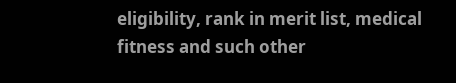eligibility, rank in merit list, medical fitness and such other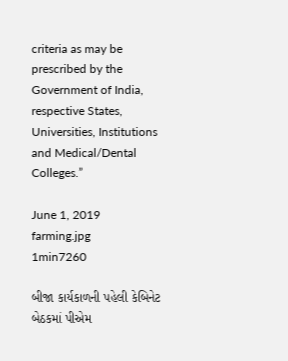criteria as may be prescribed by the Government of India, respective States, Universities, Institutions and Medical/Dental Colleges.”

June 1, 2019
farming.jpg
1min7260

બીજા કાર્યકાળની પહેલી કેબિનેટ બેઠકમાં પીએમ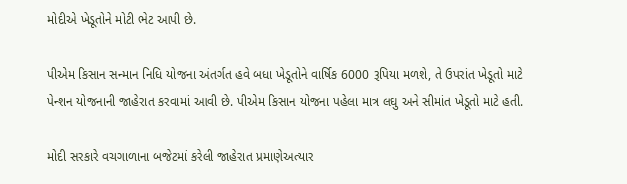મોદીએ ખેડૂતોને મોટી ભેટ આપી છે.

પીએમ કિસાન સન્માન નિધિ યોજના અંતર્ગત હવે બધા ખેડૂતોને વાર્ષિક 6000 રૂપિયા મળશે, તે ઉપરાંત ખેડૂતો માટે પેન્શન યોજનાની જાહેરાત કરવામાં આવી છે. પીએમ કિસાન યોજના પહેલા માત્ર લઘુ અને સીમાંત ખેડૂતો માટે હતી.

મોદી સરકારે વચગાળાના બજેટમાં કરેલી જાહેરાત પ્રમાણેઅત્યાર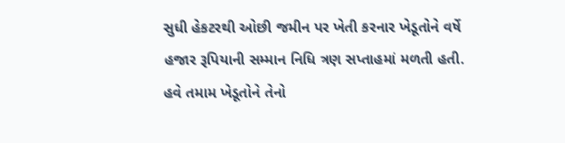સુધી હેકટરથી ઓછી જમીન પર ખેતી કરનાર ખેડૂતોને વર્ષે હજાર રૂપિયાની સમ્માન નિધિ ત્રણ સપ્તાહમાં મળતી હતી. હવે તમામ ખેડૂતોને તેનો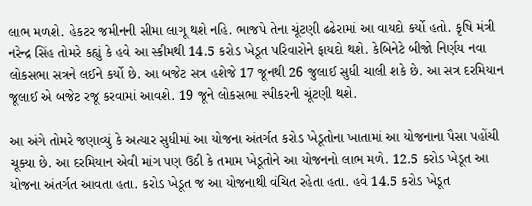લાભ મળશે. હેકટર જમીનની સીમા લાગૂ થશે નહિ. ભાજપે તેના ચૂંટણી ઢઢેરામાં આ વાયદો કર્યો હતો. કૃષિ મંત્રી નરેન્દ્ર સિંહ તોમરે કહ્યું કે હવે આ સ્કીમથી 14.5 કરોડ ખેડૂત પરિવારોને ફાયદો થશે. કેબિનેટે બીજો નિર્ણય નવા લોકસભા સત્રને લઈને કર્યો છે. આ બજેટ સત્ર હશેજે 17 જૂનથી 26 જુલાઈ સુધી ચાલી શકે છે. આ સત્ર દરમિયાન જૂલાઈ એ બજેટ રજૂ કરવામાં આવશે. 19 જૂને લોકસભા સ્પીકરની ચૂંટણી થશે.

આ અંગે તોમરે જણાવ્યું કે અત્યાર સુધીમાં આ યોજના અંતર્ગત કરોડ ખેડૂતોના ખાતામાં આ યોજનાના પૈસા પહોંચી ચૂક્યા છે. આ દરમિયાન એવી માંગ પણ ઉઠી કે તમામ ખેડૂતોને આ યોજનનો લાભ મળે. 12.5 કરોડ ખેડૂત આ યોજના અંતર્ગત આવતા હતા. કરોડ ખેડૂત જ આ યોજનાથી વંચિત રહેતા હતા. હવે 14.5 કરોડ ખેડૂત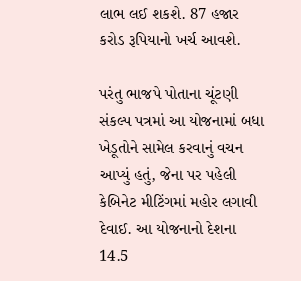લાભ લઈ શકશે. 87 હજાર કરોડ રૂપિયાનો ખર્ચ આવશે.

પરંતુ ભાજપે પોતાના ચૂંટણી સંકલ્પ પત્રમાં આ યોજનામાં બધા ખેડૂતોને સામેલ કરવાનું વચન આપ્યું હતું, જેના પર પહેલી કેબિનેટ મીટિંગમાં મહોર લગાવી દેવાઈ. આ યોજનાનો દેશના 14.5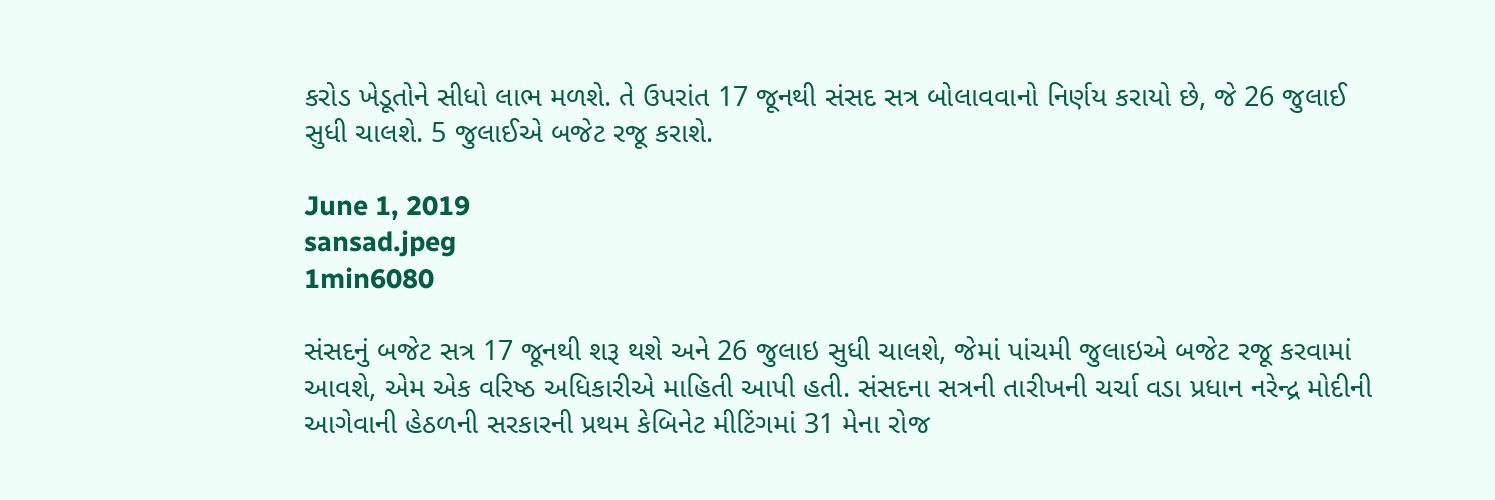કરોડ ખેડૂતોને સીધો લાભ મળશે. તે ઉપરાંત 17 જૂનથી સંસદ સત્ર બોલાવવાનો નિર્ણય કરાયો છે, જે 26 જુલાઈ સુધી ચાલશે. 5 જુલાઈએ બજેટ રજૂ કરાશે.

June 1, 2019
sansad.jpeg
1min6080

સંસદનું બજેટ સત્ર 17 જૂનથી શરૂ થશે અને 26 જુલાઇ સુધી ચાલશે, જેમાં પાંચમી જુલાઇએ બજેટ રજૂ કરવામાં આવશે, એમ એક વરિષ્ઠ અધિકારીએ માહિતી આપી હતી. સંસદના સત્રની તારીખની ચર્ચા વડા પ્રધાન નરેન્દ્ર મોદીની આગેવાની હેઠળની સરકારની પ્રથમ કેબિનેટ મીટિંગમાં 31 મેના રોજ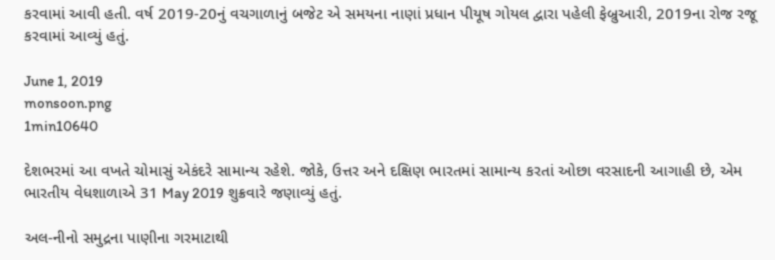કરવામાં આવી હતી. વર્ષ 2019-20નું વચગાળાનું બજેટ એ સમયના નાણાં પ્રધાન પીયૂષ ગોયલ દ્વારા પહેલી ફેબ્રુઆરી, 2019ના રોજ રજૂ કરવામાં આવ્યું હતું.

June 1, 2019
monsoon.png
1min10640

દેશભરમાં આ વખતે ચોમાસું એકંદરે સામાન્ય રહેશે. જોકે, ઉત્તર અને દક્ષિણ ભારતમાં સામાન્ય કરતાં ઓછા વરસાદની આગાહી છે, એમ ભારતીય વેધશાળાએ 31 May 2019 શુક્રવારે જણાવ્યું હતું.

અલ-નીનો સમુદ્રના પાણીના ગરમાટાથી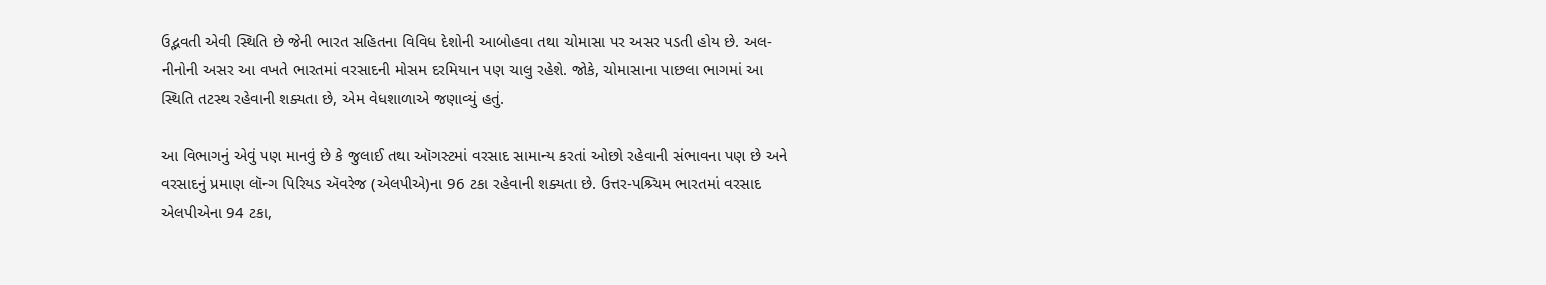ઉદ્ભવતી એવી સ્થિતિ છે જેની ભારત સહિતના વિવિધ દેશોની આબોહવા તથા ચોમાસા પર અસર પડતી હોય છે. અલ-નીનોની અસર આ વખતે ભારતમાં વરસાદની મોસમ દરમિયાન પણ ચાલુ રહેશે. જોકે, ચોમાસાના પાછલા ભાગમાં આ સ્થિતિ તટસ્થ રહેવાની શક્યતા છે, એમ વેધશાળાએ જણાવ્યું હતું.

આ વિભાગનું એવું પણ માનવું છે કે જુલાઈ તથા ઑગસ્ટમાં વરસાદ સામાન્ય કરતાં ઓછો રહેવાની સંભાવના પણ છે અને વરસાદનું પ્રમાણ લૉન્ગ પિરિયડ ઍવરેજ (એલપીએ)ના 96 ટકા રહેવાની શક્યતા છે. ઉત્તર-પશ્ર્ચિમ ભારતમાં વરસાદ એલપીએના 94 ટકા,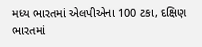મધ્ય ભારતમાં એલપીએના 100 ટકા, દક્ષિણ ભારતમાં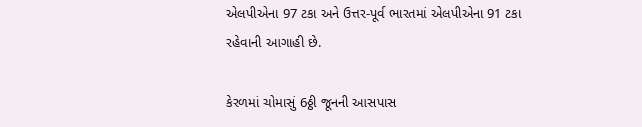એલપીએના 97 ટકા અને ઉત્તર-પૂર્વ ભારતમાં એલપીએના 91 ટકા રહેવાની આગાહી છે.

કેરળમાં ચોમાસું 6ઠ્ઠી જૂનની આસપાસ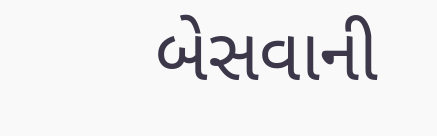બેસવાની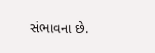સંભાવના છે.